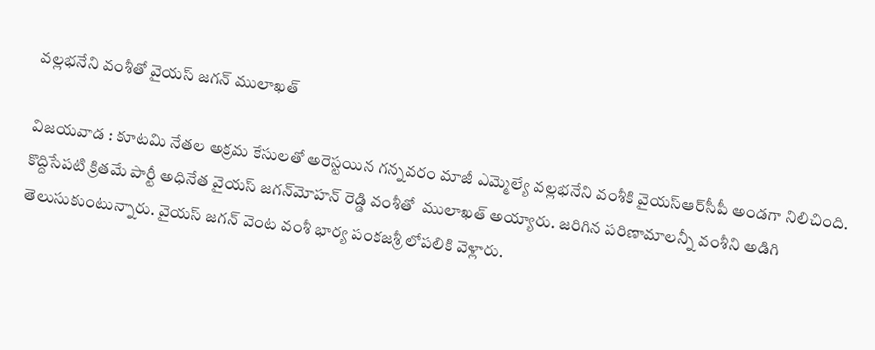వల్లభనేని వంశీతో వైయ‌స్‌ జగన్‌ ములాఖత్

విజ‌య‌వాడ‌ : కూటమి నేతల అక్రమ కేసులతో అరెస్టయిన గన్నవరం మాజీ ఎమ్మెల్యే వల్లభనేని వంశీకి వైయ‌స్ఆర్‌సీపీ అండగా నిలిచింది. కొద్దిసేప‌టి క్రిత‌మే పార్టీ అధినేత వైయ‌స్‌ జగన్‌మోహన్‌ రెడ్డి వంశీతో  ములాఖత్‌ అయ్యారు. జరిగిన పరిణామాలన్నీ వంశీని అడిగి తెలుసుకుంటున్నారు. వైయ‌స్ జగన్‌ వెంట వంశీ భార్య పంకజశ్రీ లోపలికి వెళ్లారు.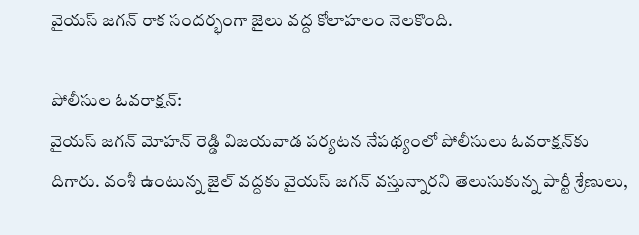వైయ‌స్ జగన్‌ రాక సందర్భంగా జైలు వద్ద కోలాహలం నెలకొంది.

పోలీసుల ఓవ‌రాక్ష‌న్‌:
వైయ‌స్ జ‌గ‌న్ మోహ‌న్ రెడ్డి విజ‌య‌వాడ ప‌ర్య‌ట‌న నేప‌థ్యంలో పోలీసులు ఓవ‌రాక్ష‌న్‌కు దిగారు. వంశీ ఉంటున్న జైల్ వ‌ద్ద‌కు వైయ‌స్ జ‌గ‌న్ వ‌స్తున్నార‌ని తెలుసుకున్న పార్టీ శ్రేణులు,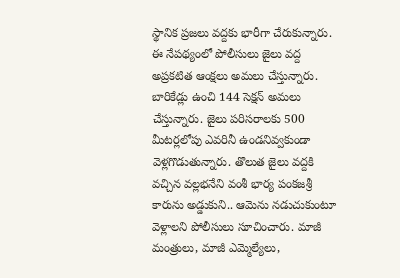స్థానిక ప్ర‌జ‌లు వద్దకు భారీగా చేరుకున్నారు. ఈ నేపథ్యంలో పోలీసులు జైలు వద్ద అప్రకటిత ఆంక్షలు అమలు చేస్తున్నారు. బారికేడ్లు ఉంచి 144 సెక్షన్‌ అమలు చేస్తున్నారు. జైలు పరిసరాలకు 500 మీటర్లలోపు ఎవరినీ ఉండనివ్వకుండా వెళ్లగొడుతున్నారు. తొలుత జైలు వద్దకి వచ్చిన వల్లభనేని వంశీ భార్య పంకజశ్రీ కారును అడ్డుకుని.. ఆమెను నడుచుకుంటూ వెళ్లాలని పోలీసులు సూచించారు. మాజీ మంత్రులు, మాజీ ఎమ్మెల్యేలు,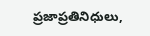ప్రజాప్రతినిధులు,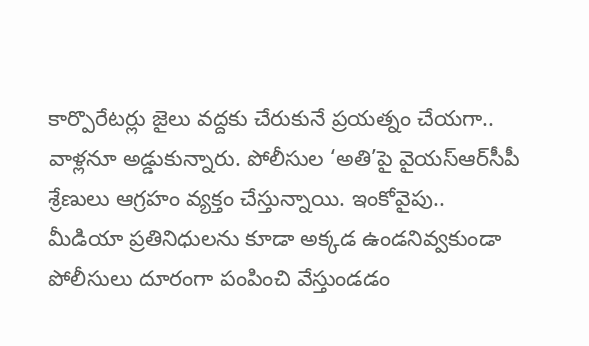కార్పొరేటర్లు జైలు వద్దకు చేరుకునే ప్రయత్నం చేయగా.. వాళ్లనూ అడ్డుకున్నారు. పోలీసుల ‘అతి’పై వైయ‌స్ఆర్‌సీపీ శ్రేణులు ఆగ్రహం వ్యక్తం చేస్తున్నాయి. ఇంకోవైపు..  మీడియా ప్రతినిధులను కూడా అక్కడ ఉండనివ్వకుండా పోలీసులు దూరంగా పంపించి వేస్తుండడం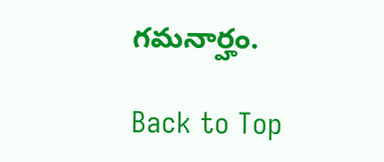గమనార్హం.

Back to Top